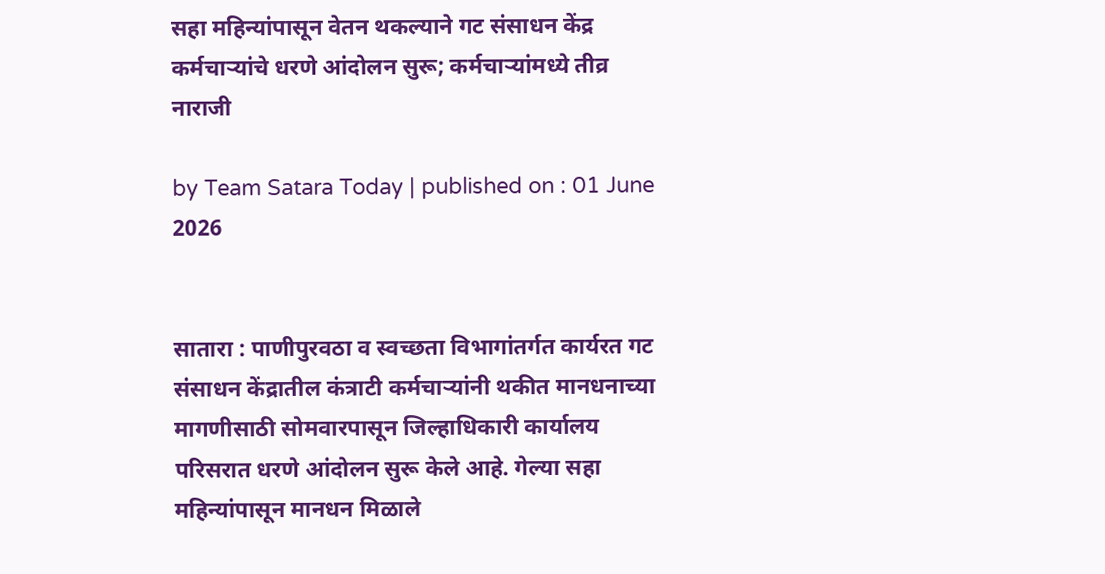सहा महिन्यांपासून वेतन थकल्याने गट संसाधन केंद्र कर्मचाऱ्यांचे धरणे आंदोलन सुरू; कर्मचाऱ्यांमध्ये तीव्र नाराजी

by Team Satara Today | published on : 01 June 2026


सातारा : पाणीपुरवठा व स्वच्छता विभागांतर्गत कार्यरत गट संसाधन केंद्रातील कंत्राटी कर्मचाऱ्यांनी थकीत मानधनाच्या मागणीसाठी सोमवारपासून जिल्हाधिकारी कार्यालय परिसरात धरणे आंदोलन सुरू केले आहे. गेल्या सहा महिन्यांपासून मानधन मिळाले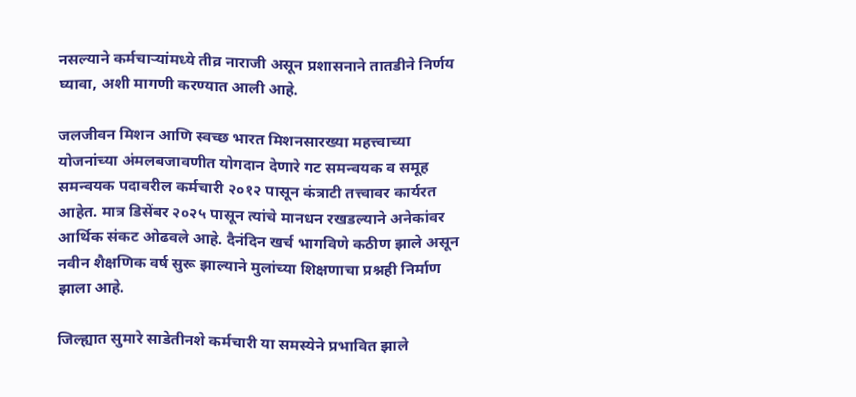नसल्याने कर्मचाऱ्यांमध्ये तीव्र नाराजी असून प्रशासनाने तातडीने निर्णय घ्यावा, अशी मागणी करण्यात आली आहे.

जलजीवन मिशन आणि स्वच्छ भारत मिशनसारख्या महत्त्वाच्या योजनांच्या अंमलबजावणीत योगदान देणारे गट समन्वयक व समूह समन्वयक पदावरील कर्मचारी २०१२ पासून कंत्राटी तत्त्वावर कार्यरत आहेत. मात्र डिसेंबर २०२५ पासून त्यांचे मानधन रखडल्याने अनेकांवर आर्थिक संकट ओढवले आहे. दैनंदिन खर्च भागविणे कठीण झाले असून नवीन शैक्षणिक वर्ष सुरू झाल्याने मुलांच्या शिक्षणाचा प्रश्नही निर्माण झाला आहे.

जिल्ह्यात सुमारे साडेतीनशे कर्मचारी या समस्येने प्रभावित झाले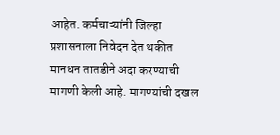आहेत. कर्मचाऱ्यांनी जिल्हा प्रशासनाला निवेदन देत थकीत मानधन तातडीने अदा करण्याची मागणी केली आहे. मागण्यांची दखल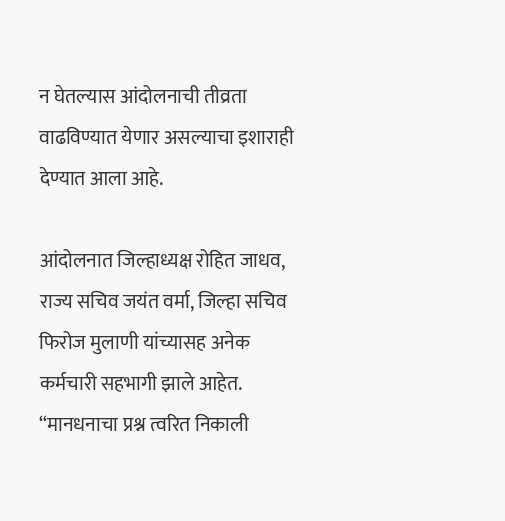न घेतल्यास आंदोलनाची तीव्रता वाढविण्यात येणार असल्याचा इशाराही देण्यात आला आहे.

आंदोलनात जिल्हाध्यक्ष रोहित जाधव, राज्य सचिव जयंत वर्मा, जिल्हा सचिव फिरोज मुलाणी यांच्यासह अनेक कर्मचारी सहभागी झाले आहेत. “मानधनाचा प्रश्न त्वरित निकाली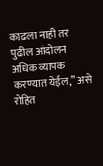काढला नाही तर पुढील आंदोलन अधिक व्यापक करण्यात येईल,” असे रोहित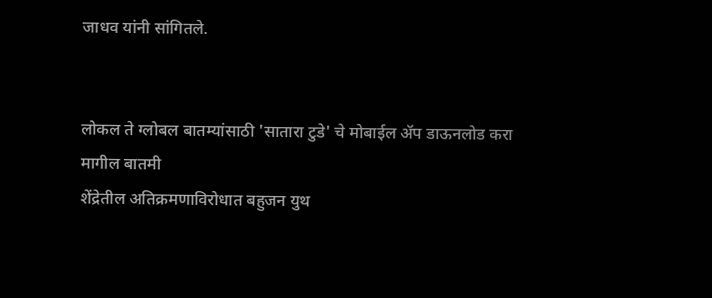जाधव यांनी सांगितले.


लोकल ते ग्लोबल बातम्यांसाठी 'सातारा टुडे' चे मोबाईल ॲप डाऊनलोड करा
मागील बातमी
शेंद्रेतील अतिक्रमणाविरोधात बहुजन युथ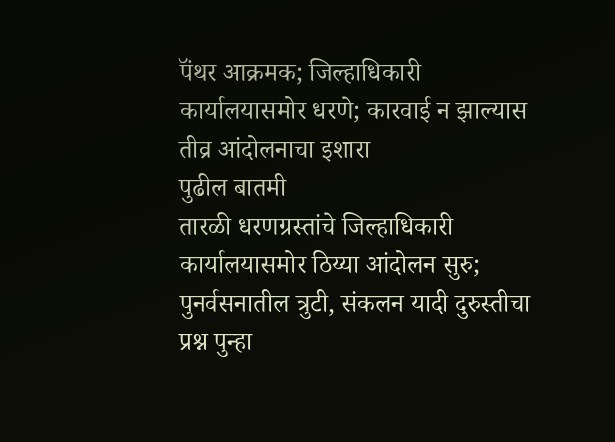पॅंथर आक्रमक; जिल्हाधिकारी कार्यालयासमोर धरणे; कारवाई न झाल्यास तीव्र आंदोलनाचा इशारा
पुढील बातमी
तारळी धरणग्रस्तांचे जिल्हाधिकारी कार्यालयासमोर ठिय्या आंदोलन सुरु; पुनर्वसनातील त्रुटी, संकलन यादी दुरुस्तीचा प्रश्न पुन्हा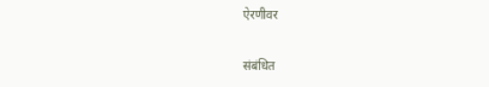ऐरणीवर

संबंधित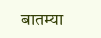बातम्या